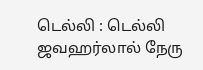டெல்லி : டெல்லி ஜவஹர்லால் நேரு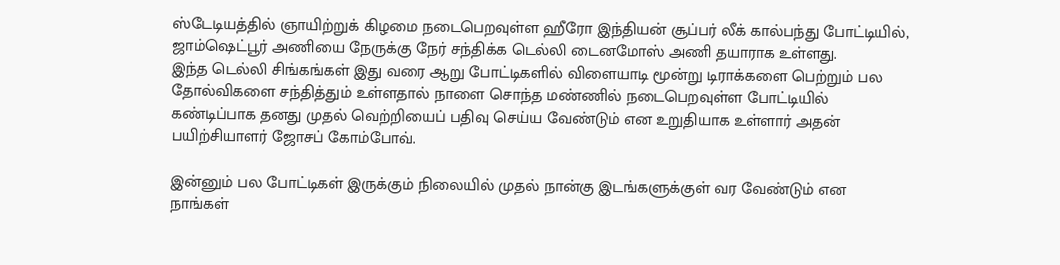ஸ்டேடியத்தில் ஞாயிற்றுக் கிழமை நடைபெறவுள்ள ஹீரோ இந்தியன் சூப்பர் லீக் கால்பந்து போட்டியில், ஜாம்ஷெட்பூர் அணியை நேருக்கு நேர் சந்திக்க டெல்லி டைனமோஸ் அணி தயாராக உள்ளது.
இந்த டெல்லி சிங்கங்கள் இது வரை ஆறு போட்டிகளில் விளையாடி மூன்று டிராக்களை பெற்றும் பல தோல்விகளை சந்தித்தும் உள்ளதால் நாளை சொந்த மண்ணில் நடைபெறவுள்ள போட்டியில் கண்டிப்பாக தனது முதல் வெற்றியைப் பதிவு செய்ய வேண்டும் என உறுதியாக உள்ளார் அதன் பயிற்சியாளர் ஜோசப் கோம்போவ்.

இன்னும் பல போட்டிகள் இருக்கும் நிலையில் முதல் நான்கு இடங்களுக்குள் வர வேண்டும் என நாங்கள்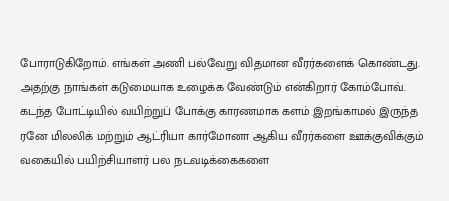போராடுகிறோம். எங்கள் அணி பல்வேறு விதமான வீரர்களைக் கொண்டது. அதற்கு நாங்கள் கடுமையாக உழைக்க வேண்டும் என்கிறார் கோம்போவ்.
கடந்த போட்டியில் வயிற்றுப் போக்கு காரணமாக களம் இறங்காமல் இருந்த ரனே மிலலிக் மற்றும் ஆட்ரியா கார்மோனா ஆகிய வீரர்களை ஊக்குவிக்கும் வகையில் பயிற்சியாளர் பல நடவடிக்கைகளை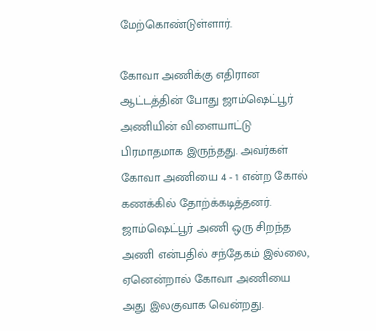மேற்கொண்டுள்ளார்.

கோவா அணிக்கு எதிரான ஆட்டத்தின் போது ஜாம்ஷெட்பூர் அணியின் விளையாட்டு பிரமாதமாக இருந்தது. அவர்கள் கோவா அணியை 4 - 1 என்ற கோல் கணக்கில் தோற்க்கடித்தனர்.
ஜாம்ஷெட்பூர் அணி ஒரு சிறந்த அணி என்பதில் சந்தேகம் இல்லை, ஏனென்றால் கோவா அணியை அது இலகுவாக வென்றது.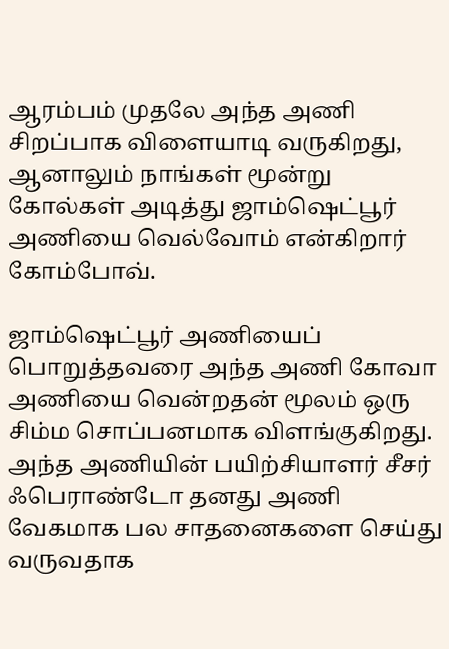ஆரம்பம் முதலே அந்த அணி சிறப்பாக விளையாடி வருகிறது, ஆனாலும் நாங்கள் மூன்று கோல்கள் அடித்து ஜாம்ஷெட்பூர் அணியை வெல்வோம் என்கிறார் கோம்போவ்.

ஜாம்ஷெட்பூர் அணியைப் பொறுத்தவரை அந்த அணி கோவா அணியை வென்றதன் மூலம் ஒரு சிம்ம சொப்பனமாக விளங்குகிறது. அந்த அணியின் பயிற்சியாளர் சீசர் ஃபெராண்டோ தனது அணி வேகமாக பல சாதனைகளை செய்து வருவதாக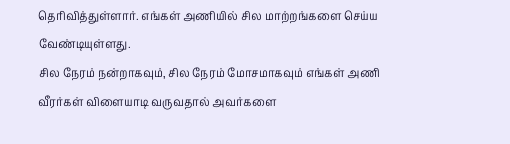தெரிவித்துள்ளார். எங்கள் அணியில் சில மாற்றங்களை செய்ய வேண்டியுள்ளது.
சில நேரம் நன்றாகவும், சில நேரம் மோசமாகவும் எங்கள் அணி வீரர்கள் விளையாடி வருவதால் அவர்களை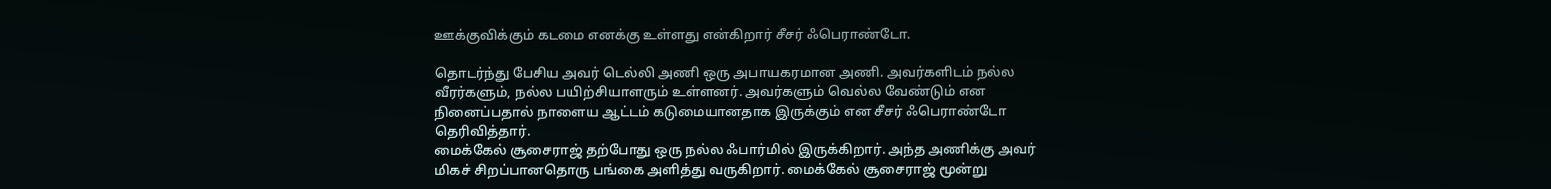ஊக்குவிக்கும் கடமை எனக்கு உள்ளது என்கிறார் சீசர் ஃபெராண்டோ.

தொடர்ந்து பேசிய அவர் டெல்லி அணி ஒரு அபாயகரமான அணி. அவர்களிடம் நல்ல வீரர்களும், நல்ல பயிற்சியாளரும் உள்ளனர். அவர்களும் வெல்ல வேண்டும் என நினைப்பதால் நாளைய ஆட்டம் கடுமையானதாக இருக்கும் என சீசர் ஃபெராண்டோ தெரிவித்தார்.
மைக்கேல் சூசைராஜ் தற்போது ஒரு நல்ல ஃபார்மில் இருக்கிறார். அந்த அணிக்கு அவர் மிகச் சிறப்பானதொரு பங்கை அளித்து வருகிறார். மைக்கேல் சூசைராஜ் மூன்று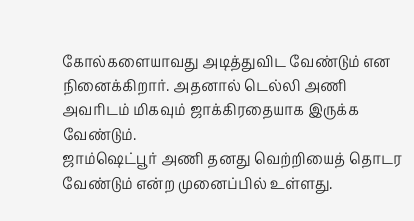கோல்களையாவது அடித்துவிட வேண்டும் என நினைக்கிறார். அதனால் டெல்லி அணி அவரிடம் மிகவும் ஜாக்கிரதையாக இருக்க வேண்டும்.
ஜாம்ஷெட்பூர் அணி தனது வெற்றியைத் தொடர வேண்டும் என்ற முனைப்பில் உள்ளது.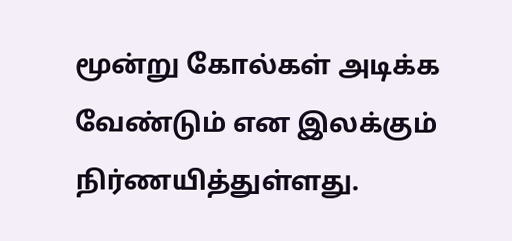மூன்று கோல்கள் அடிக்க வேண்டும் என இலக்கும் நிர்ணயித்துள்ளது.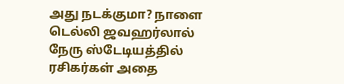அது நடக்குமா? நாளை டெல்லி ஜவஹர்லால் நேரு ஸ்டேடியத்தில் ரசிகர்கள் அதை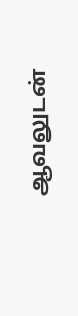ஆவலுடன்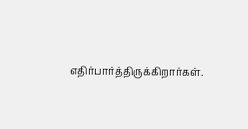எதிர்பார்த்திருக்கிறார்கள்.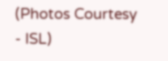(Photos Courtesy - ISL)